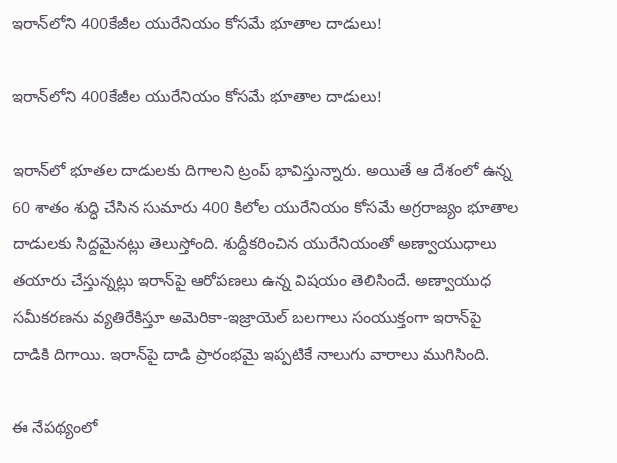ఇరాన్‌లోని 400కేజీల యురేనియం కోసమే భూతాల దాడులు!

ఇరాన్‌లోని 400కేజీల యురేనియం కోసమే భూతాల దాడులు!

ఇరాన్‌లో భూత‌ల దాడుల‌కు దిగాల‌ని ట్రంప్ భావిస్తున్నారు. అయితే ఆ దేశంలో ఉన్న  60 శాతం శుద్ధి చేసిన సుమారు 400 కిలోల యురేనియం కోస‌మే అగ్ర‌రాజ్యం భూతాల దాడులకు సిద్ద‌మైన‌ట్లు తెలుస్తోంది. శుద్దీక‌రించిన యురేనియంతో అణ్వాయుధాలు త‌యారు చేస్తున్న‌ట్లు ఇరాన్‌పై ఆరోప‌ణ‌లు ఉన్న విష‌యం తెలిసిందే. అణ్వాయుధ స‌మీక‌ర‌ణ‌ను వ్య‌తిరేకిస్తూ అమెరికా-ఇజ్రాయెల్ బ‌ల‌గాలు సంయుక్తంగా ఇరాన్‌పై దాడికి దిగాయి. ఇరాన్‌పై దాడి ప్రారంభ‌మై ఇప్ప‌టికే నాలుగు వారాలు ముగిసింది.

ఈ నేప‌థ్యంలో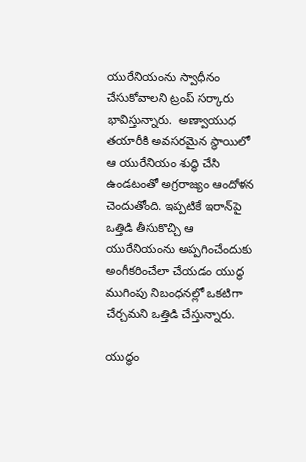యురేనియంను స్వాధీనం చేసుకోవాల‌ని ట్రంప్ స‌ర్కారు భావిస్తున్నారు.  అణ్వాయుధ తయారీకి అవసరమైన స్థాయిలో ఆ యురేనియం శుద్ధి చేసి ఉండటంతో అగ్రరాజ్యం ఆందోళన చెందుతోంది. ఇప్పటికే ఇరాన్‌పై ఒత్తిడి తీసుకొచ్చి ఆ యురేనియంను అప్పగించేందుకు అంగీకరించేలా చేయడం యుద్ధ ముగింపు నిబంధనల్లో ఒకటిగా చేర్చమని ఒత్తిడి చేస్తున్నారు.

యుద్ధం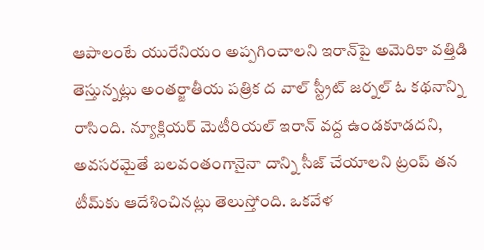ఆపాలంటే యురేనియం అప్ప‌గించాల‌ని ఇరాన్‌పై అమెరికా వ‌త్తిడి తెస్తున్న‌ట్లు అంత‌ర్జాతీయ ప‌త్రిక ద వాల్ స్ట్రీట్ జ‌ర్న‌ల్ ఓ క‌థ‌నాన్ని రాసింది. న్యూక్లియ‌ర్ మెటీరియ‌ల్ ఇరాన్ వ‌ద్ద ఉండ‌కూడ‌ద‌ని, అవ‌స‌ర‌మైతే బ‌ల‌వంతంగానైనా దాన్ని సీజ్ చేయాల‌ని ట్రంప్ త‌న టీమ్‌కు ఆదేశించిన‌ట్లు తెలుస్తోంది. ఒక‌వేళ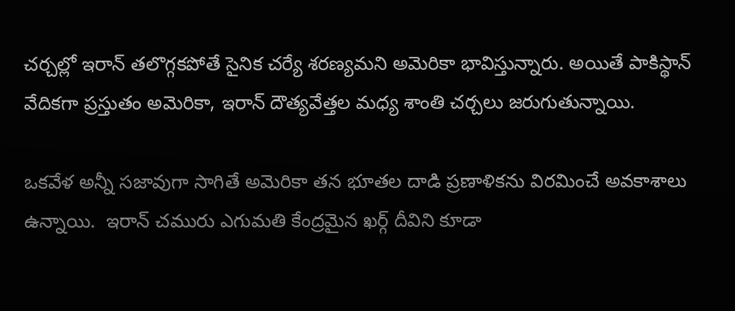చ‌ర్చ‌ల్లో ఇరాన్ త‌లొగ్గ‌క‌పోతే సైనిక చ‌ర్యే శ‌ర‌ణ్య‌మ‌ని అమెరికా భావిస్తున్నారు. అయితే పాకిస్థాన్ వేదిక‌గా ప్ర‌స్తుతం అమెరికా, ఇరాన్ దౌత్య‌వేత్త‌ల మ‌ధ్య శాంతి చ‌ర్చ‌లు జ‌రుగుతున్నాయి.

ఒక‌వేళ అన్నీ స‌జావుగా సాగితే అమెరికా త‌న భూత‌ల దాడి ప్రణాళికను విర‌మించే అవ‌కాశాలు ఉన్నాయి.  ఇరాన్ చ‌మురు ఎగుమ‌తి కేంద్ర‌మైన ఖ‌ర్గ్ దీవిని కూడా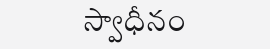స్వాధీనం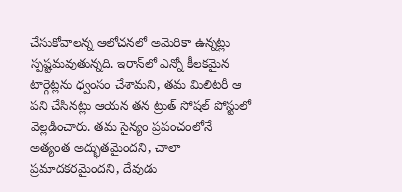చేసుకోవాల‌న్న ఆలోచ‌న‌లో అమెరికా ఉన్న‌ట్లు స్ప‌ష్ట‌మవుతున్న‌ది. ఇరాన్‌లో ఎన్నో కీల‌క‌మైన టార్గెట్ల‌ను ధ్వంసం చేశామ‌ని, త‌మ మిలిట‌రీ ఆ ప‌ని చేసిన‌ట్లు ఆయ‌న త‌న ట్రుత్ సోష‌ల్ పోస్టులో వెల్ల‌డించారు. త‌మ సైన్యం ప్ర‌పంచంలోనే అత్యంత అద్భుత‌మైంద‌ని, చాలా ప్ర‌మాద‌క‌ర‌మైంద‌ని, దేవుడు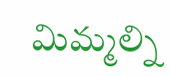మిమ్మ‌ల్ని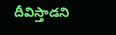దీవిస్తాడ‌ని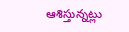ఆశిస్తున్న‌ట్లు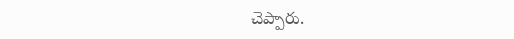చెప్పారు.